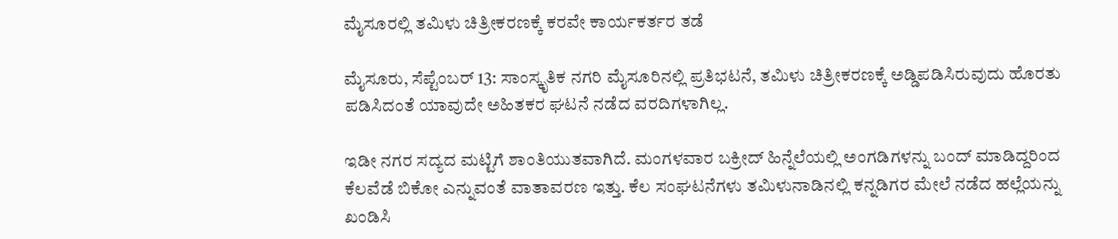ಮೈಸೂರಲ್ಲಿ ತಮಿಳು ಚಿತ್ರೀಕರಣಕ್ಕೆ ಕರವೇ ಕಾರ್ಯಕರ್ತರ ತಡೆ

ಮೈಸೂರು, ಸೆಪ್ಟೆಂಬರ್ 13: ಸಾಂಸ್ಕೃತಿಕ ನಗರಿ ಮೈಸೂರಿನಲ್ಲಿ ಪ್ರತಿಭಟನೆ, ತಮಿಳು ಚಿತ್ರೀಕರಣಕ್ಕೆ ಅಡ್ಡಿಪಡಿಸಿರುವುದು ಹೊರತು ಪಡಿಸಿದಂತೆ ಯಾವುದೇ ಅಹಿತಕರ ಘಟನೆ ನಡೆದ ವರದಿಗಳಾಗಿಲ್ಲ.

ಇಡೀ ನಗರ ಸದ್ಯದ ಮಟ್ಟಿಗೆ ಶಾಂತಿಯುತವಾಗಿದೆ. ಮಂಗಳವಾರ ಬಕ್ರೀದ್ ಹಿನ್ನೆಲೆಯಲ್ಲಿ ಅಂಗಡಿಗಳನ್ನು ಬಂದ್ ಮಾಡಿದ್ದರಿಂದ ಕೆಲವೆಡೆ ಬಿಕೋ ಎನ್ನುವಂತೆ ವಾತಾವರಣ ಇತ್ತು. ಕೆಲ ಸಂಘಟನೆಗಳು ತಮಿಳುನಾಡಿನಲ್ಲಿ ಕನ್ನಡಿಗರ ಮೇಲೆ ನಡೆದ ಹಲ್ಲೆಯನ್ನು ಖಂಡಿಸಿ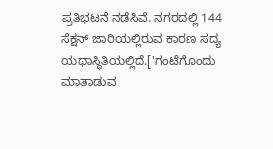ಪ್ರತಿಭಟನೆ ನಡೆಸಿವೆ. ನಗರದಲ್ಲಿ 144 ಸೆಕ್ಷನ್ ಜಾರಿಯಲ್ಲಿರುವ ಕಾರಣ ಸದ್ಯ ಯಥಾಸ್ಥಿತಿಯಲ್ಲಿದೆ.['ಗಂಟೆಗೊಂದು ಮಾತಾಡುವ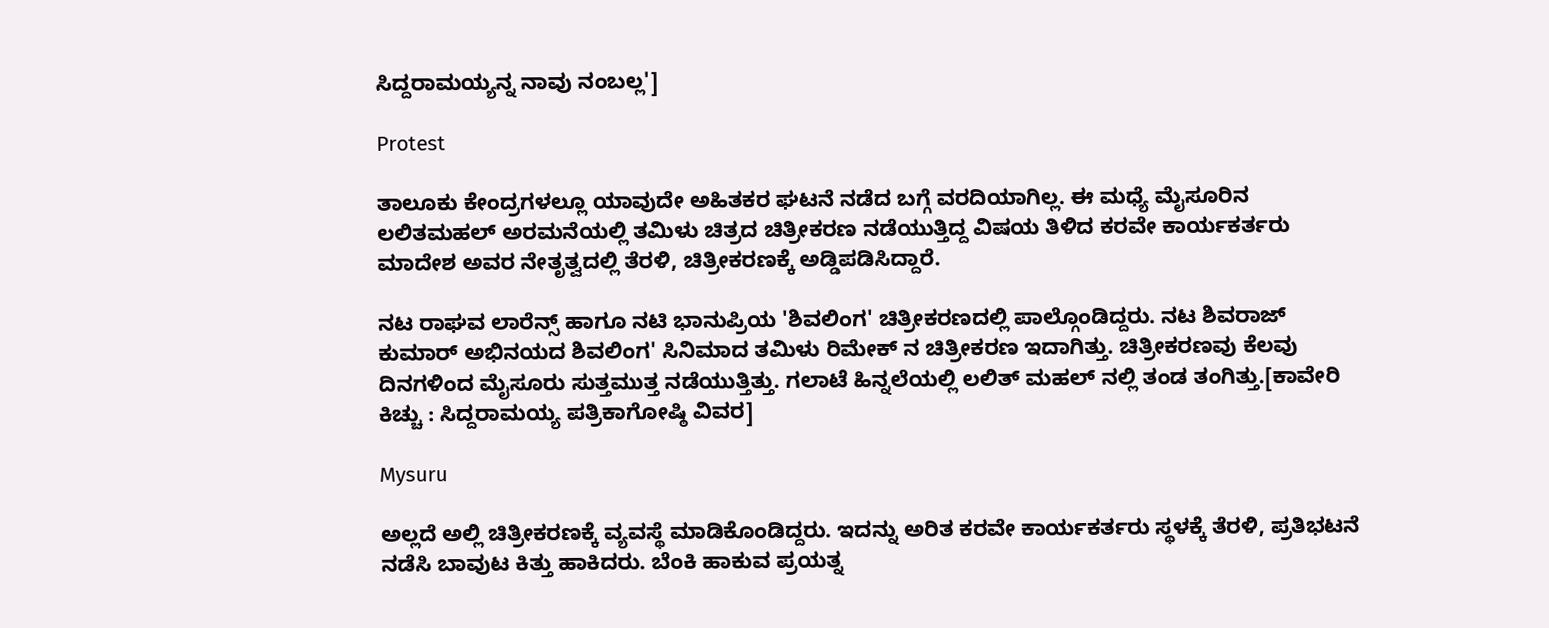ಸಿದ್ದರಾಮಯ್ಯನ್ನ ನಾವು ನಂಬಲ್ಲ']

Protest

ತಾಲೂಕು ಕೇಂದ್ರಗಳಲ್ಲೂ ಯಾವುದೇ ಅಹಿತಕರ ಘಟನೆ ನಡೆದ ಬಗ್ಗೆ ವರದಿಯಾಗಿಲ್ಲ. ಈ ಮಧ್ಯೆ ಮೈಸೂರಿನ ಲಲಿತಮಹಲ್ ಅರಮನೆಯಲ್ಲಿ ತಮಿಳು ಚಿತ್ರದ ಚಿತ್ರೀಕರಣ ನಡೆಯುತ್ತಿದ್ದ ವಿಷಯ ತಿಳಿದ ಕರವೇ ಕಾರ್ಯಕರ್ತರು ಮಾದೇಶ ಅವರ ನೇತೃತ್ವದಲ್ಲಿ ತೆರಳಿ, ಚಿತ್ರೀಕರಣಕ್ಕೆ ಅಡ್ಡಿಪಡಿಸಿದ್ದಾರೆ.

ನಟ ರಾಘವ ಲಾರೆನ್ಸ್ ಹಾಗೂ ನಟಿ ಭಾನುಪ್ರಿಯ 'ಶಿವಲಿಂಗ' ಚಿತ್ರೀಕರಣದಲ್ಲಿ ಪಾಲ್ಗೊಂಡಿದ್ದರು. ನಟ ಶಿವರಾಜ್ ಕುಮಾರ್ ಅಭಿನಯದ ಶಿವಲಿಂಗ' ಸಿನಿಮಾದ ತಮಿಳು ರಿಮೇಕ್ ನ ಚಿತ್ರೀಕರಣ ಇದಾಗಿತ್ತು. ಚಿತ್ರೀಕರಣವು ಕೆಲವು ದಿನಗಳಿಂದ ಮೈಸೂರು ಸುತ್ತಮುತ್ತ ನಡೆಯುತ್ತಿತ್ತು. ಗಲಾಟೆ ಹಿನ್ನಲೆಯಲ್ಲಿ ಲಲಿತ್ ಮಹಲ್ ನಲ್ಲಿ ತಂಡ ತಂಗಿತ್ತು.[ಕಾವೇರಿ ಕಿಚ್ಚು : ಸಿದ್ದರಾಮಯ್ಯ ಪತ್ರಿಕಾಗೋಷ್ಠಿ ವಿವರ]

Mysuru

ಅಲ್ಲದೆ ಅಲ್ಲಿ ಚಿತ್ರೀಕರಣಕ್ಕೆ ವ್ಯವಸ್ಥೆ ಮಾಡಿಕೊಂಡಿದ್ದರು. ಇದನ್ನು ಅರಿತ ಕರವೇ ಕಾರ್ಯಕರ್ತರು ಸ್ಥಳಕ್ಕೆ ತೆರಳಿ, ಪ್ರತಿಭಟನೆ ನಡೆಸಿ ಬಾವುಟ ಕಿತ್ತು ಹಾಕಿದರು. ಬೆಂಕಿ ಹಾಕುವ ಪ್ರಯತ್ನ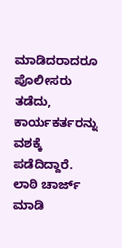ಮಾಡಿದರಾದರೂ ಪೊಲೀಸರು ತಡೆದು, ಕಾರ್ಯಕರ್ತರನ್ನು ವಶಕ್ಕೆ ಪಡೆದಿದ್ದಾರೆ. ಲಾಠಿ ಚಾರ್ಜ್ ಮಾಡಿ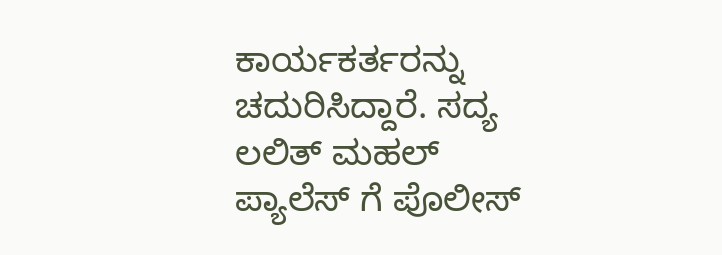ಕಾರ್ಯಕರ್ತರನ್ನು ಚದುರಿಸಿದ್ದಾರೆ. ಸದ್ಯ ಲಲಿತ್ ಮಹಲ್ ಪ್ಯಾಲೆಸ್ ಗೆ ಪೊಲೀಸ್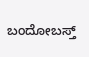ಬಂದೋಬಸ್ತ್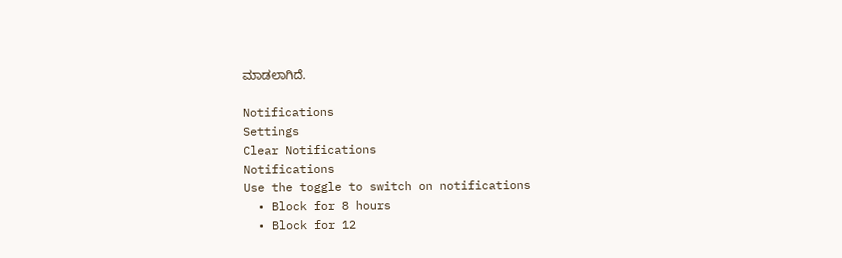ಮಾಡಲಾಗಿದೆ.

Notifications
Settings
Clear Notifications
Notifications
Use the toggle to switch on notifications
  • Block for 8 hours
  • Block for 12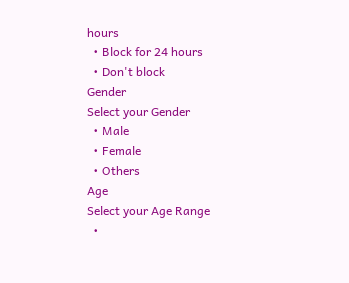hours
  • Block for 24 hours
  • Don't block
Gender
Select your Gender
  • Male
  • Female
  • Others
Age
Select your Age Range
  •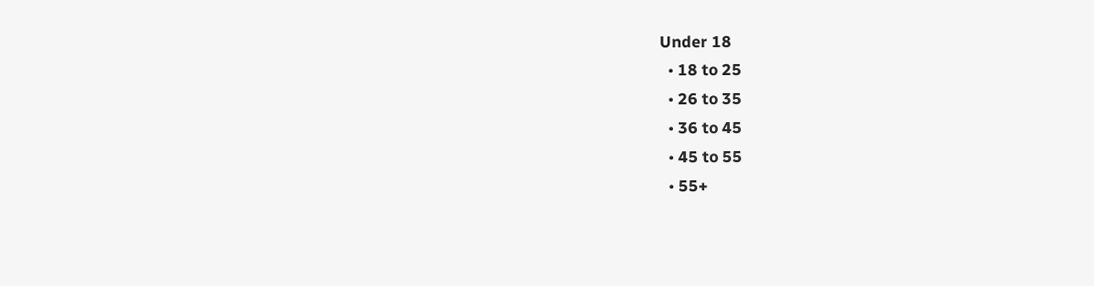Under 18
  • 18 to 25
  • 26 to 35
  • 36 to 45
  • 45 to 55
  • 55+